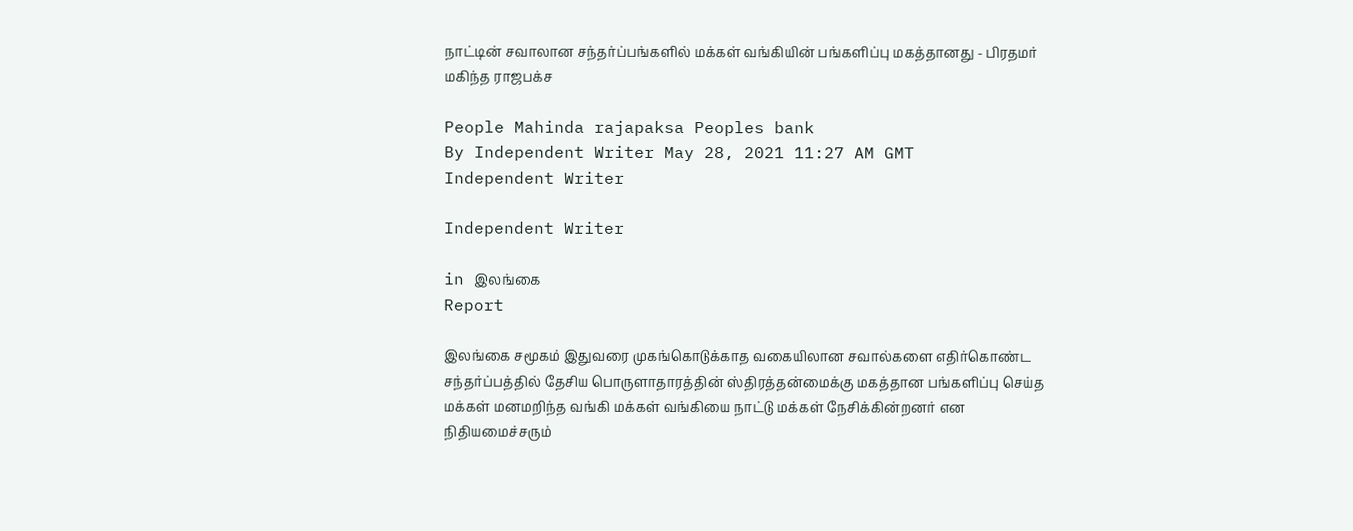நாட்டின் சவாலான சந்தர்ப்பங்களில் மக்கள் வங்கியின் பங்களிப்பு மகத்தானது - பிரதமர் மகிந்த ராஜபக்ச

People Mahinda rajapaksa Peoples bank
By Independent Writer May 28, 2021 11:27 AM GMT
Independent Writer

Independent Writer

in இலங்கை
Report

இலங்கை சமூகம் இதுவரை முகங்கொடுக்காத வகையிலான சவால்களை எதிர்கொண்ட சந்தர்ப்பத்தில் தேசிய பொருளாதாரத்தின் ஸ்திரத்தன்மைக்கு மகத்தான பங்களிப்பு செய்த மக்கள் மனமறிந்த வங்கி மக்கள் வங்கியை நாட்டு மக்கள் நேசிக்கின்றனர் என நிதியமைச்சரும்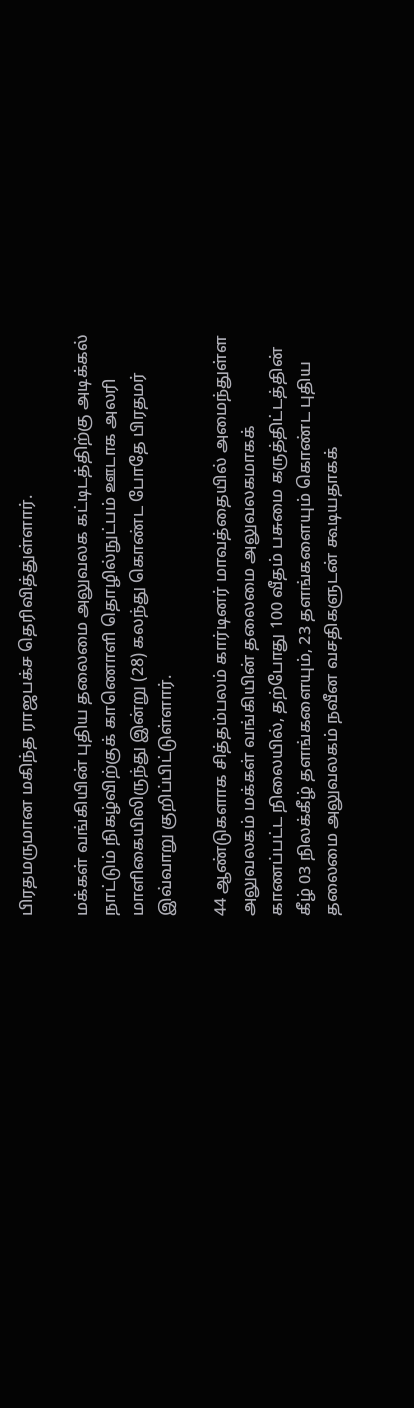பிரதமருமான மகிந்த ராஜபக்ச தெரிவித்துள்ளார்.

மக்கள் வங்கியின் புதிய தலைமை அலுவலக கட்டிடத்திற்கு அடிக்கல் நாட்டும் நிகழ்விற்குக் காணொளி தொழில்நுட்பம் ஊடாக அலரி மாளிகையிலிருந்து இன்று (28) கலந்து கொண்ட போதே பிரதமர் இவ்வாறு குறிப்பிட்டுள்ளார்.

44 ஆண்டுகளாக சித்தம்பலம் கார்டினர் மாவத்தையில் அமைந்துள்ள அலுவலகம் மக்கள் வங்கியின் தலைமை அலுவலகமாகக் காணப்பட்ட நிலையில், தற்போது 100 வீதம் பசுமை கருத்திட்டத்தின் கீழ் 03 நிலக்கீழ் தளங்களையும், 23 தளங்களையும் கொண்ட புதிய தலைமை அலுவலகம் நவீன வசதிகளுடன் கூடியதாகக்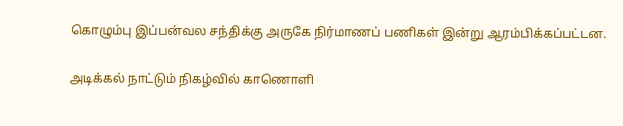கொழும்பு இப்பன்வல சந்திக்கு அருகே நிர்மாணப் பணிகள் இன்று ஆரம்பிக்கப்பட்டன.

அடிக்கல் நாட்டும் நிகழ்வில் காணொளி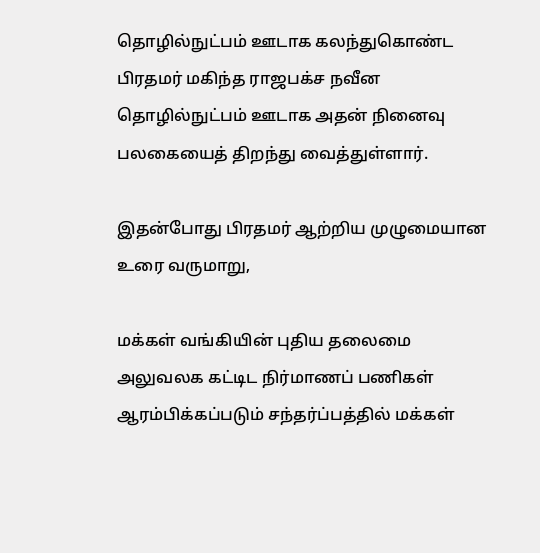தொழில்நுட்பம் ஊடாக கலந்துகொண்ட பிரதமர் மகிந்த ராஜபக்ச நவீன தொழில்நுட்பம் ஊடாக அதன் நினைவு பலகையைத் திறந்து வைத்துள்ளார்.

இதன்போது பிரதமர் ஆற்றிய முழுமையான உரை வருமாறு,

மக்கள் வங்கியின் புதிய தலைமை அலுவலக கட்டிட நிர்மாணப் பணிகள் ஆரம்பிக்கப்படும் சந்தர்ப்பத்தில் மக்கள்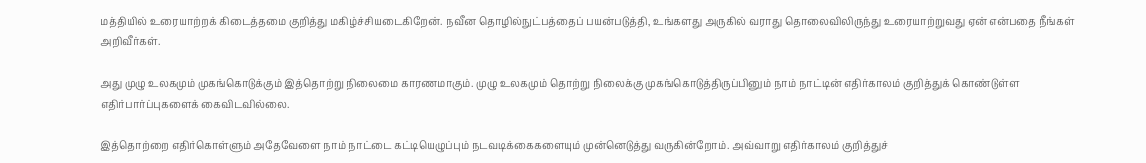மத்தியில் உரையாற்றக் கிடைத்தமை குறித்து மகிழ்ச்சியடைகிறேன். நவீன தொழில்நுட்பத்தைப் பயன்படுத்தி, உங்களது அருகில் வராது தொலைவிலிருந்து உரையாற்றுவது ஏன் என்பதை நீங்கள் அறிவீர்கள்.

அது முழு உலகமும் முகங்கொடுக்கும் இத்தொற்று நிலைமை காரணமாகும். முழு உலகமும் தொற்று நிலைக்கு முகங்கொடுத்திருப்பினும் நாம் நாட்டின் எதிர்காலம் குறித்துக் கொண்டுள்ள எதிர்பார்ப்புகளைக் கைவிடவில்லை.

இத்தொற்றை எதிர்கொள்ளும் அதேவேளை நாம் நாட்டை கட்டியெழுப்பும் நடவடிக்கைகளையும் முன்னெடுத்து வருகின்றோம். அவ்வாறு எதிர்காலம் குறித்துச்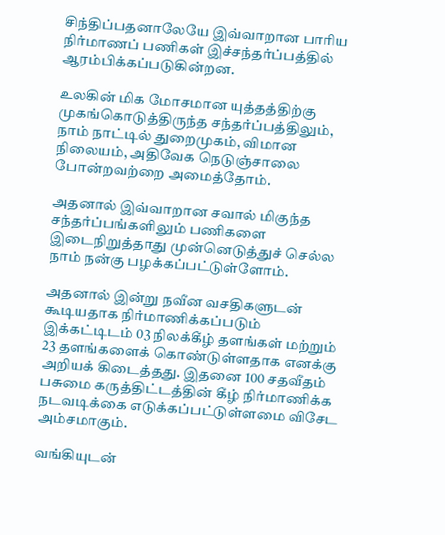சிந்திப்பதனாலேயே இவ்வாறான பாரிய நிர்மாணப் பணிகள் இச்சந்தர்ப்பத்தில் ஆரம்பிக்கப்படுகின்றன.

உலகின் மிக மோசமான யுத்தத்திற்கு முகங்கொடுத்திருந்த சந்தர்ப்பத்திலும், நாம் நாட்டில் துறைமுகம், விமான நிலையம், அதிவேக நெடுஞ்சாலை போன்றவற்றை அமைத்தோம்.

அதனால் இவ்வாறான சவால் மிகுந்த சந்தர்ப்பங்களிலும் பணிகளை இடைநிறுத்தாது முன்னெடுத்துச் செல்ல நாம் நன்கு பழக்கப்பட்டுள்ளோம்.

அதனால் இன்று நவீன வசதிகளுடன் கூடியதாக நிர்மாணிக்கப்படும் இக்கட்டிடம் 03 நிலக்கீழ் தளங்கள் மற்றும் 23 தளங்களைக் கொண்டுள்ளதாக எனக்கு அறியக் கிடைத்தது. இதனை 100 சதவீதம் பசுமை கருத்திட்டத்தின் கீழ் நிர்மாணிக்க நடவடிக்கை எடுக்கப்பட்டுள்ளமை விசேட அம்சமாகும்.

வங்கியுடன்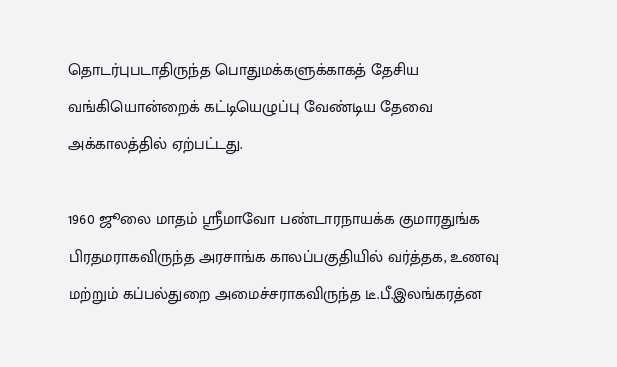தொடர்புபடாதிருந்த பொதுமக்களுக்காகத் தேசிய வங்கியொன்றைக் கட்டியெழுப்பு வேண்டிய தேவை அக்காலத்தில் ஏற்பட்டது.

1960 ஜூலை மாதம் ஸ்ரீமாவோ பண்டாரநாயக்க குமாரதுங்க பிரதமராகவிருந்த அரசாங்க காலப்பகுதியில் வர்த்தக, உணவு மற்றும் கப்பல்துறை அமைச்சராகவிருந்த டீ.பீ.இலங்கரத்ன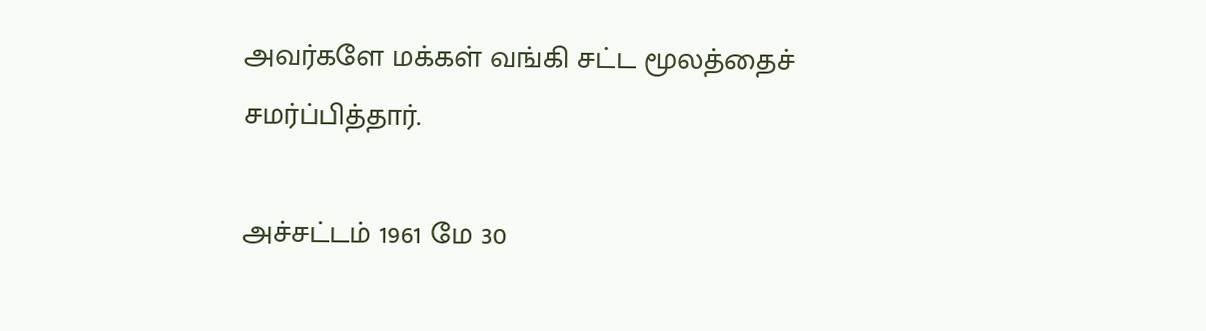அவர்களே மக்கள் வங்கி சட்ட மூலத்தைச் சமர்ப்பித்தார்.

அச்சட்டம் 1961 மே 30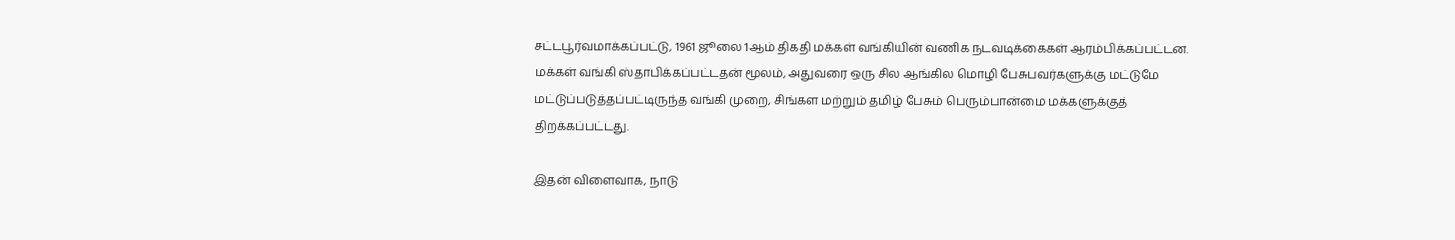சட்டபூர்வமாக்கப்பட்டு, 1961 ஜூலை 1ஆம் திகதி மக்கள் வங்கியின் வணிக நடவடிக்கைகள் ஆரம்பிக்கப்பட்டன. மக்கள் வங்கி ஸ்தாபிக்கப்பட்டதன் மூலம், அதுவரை ஒரு சில ஆங்கில மொழி பேசுபவர்களுக்கு மட்டுமே மட்டுப்படுத்தப்பட்டிருந்த வங்கி முறை, சிங்கள மற்றும் தமிழ் பேசும் பெரும்பான்மை மக்களுக்குத் திறக்கப்பட்டது.

இதன் விளைவாக, நாடு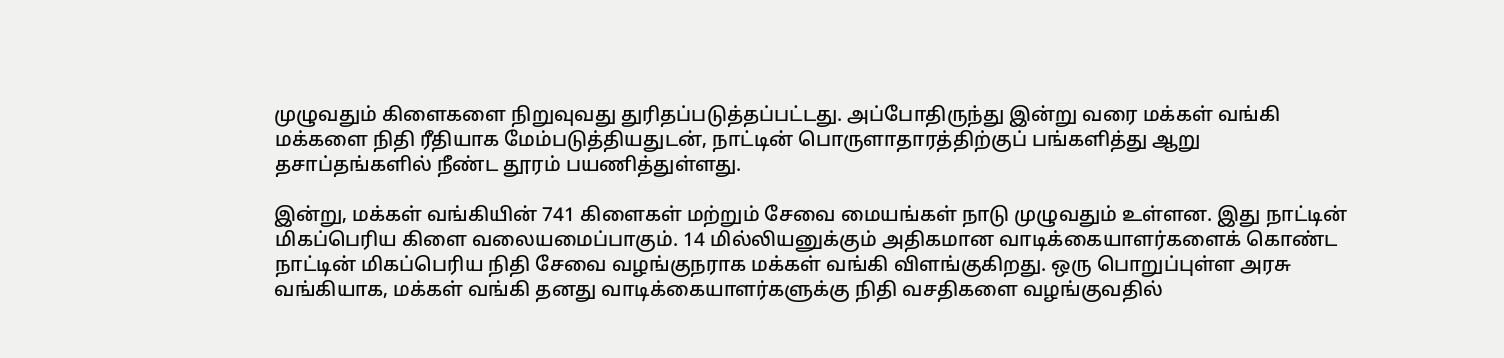முழுவதும் கிளைகளை நிறுவுவது துரிதப்படுத்தப்பட்டது. அப்போதிருந்து இன்று வரை மக்கள் வங்கி மக்களை நிதி ரீதியாக மேம்படுத்தியதுடன், நாட்டின் பொருளாதாரத்திற்குப் பங்களித்து ஆறு தசாப்தங்களில் நீண்ட தூரம் பயணித்துள்ளது.

இன்று, மக்கள் வங்கியின் 741 கிளைகள் மற்றும் சேவை மையங்கள் நாடு முழுவதும் உள்ளன. இது நாட்டின் மிகப்பெரிய கிளை வலையமைப்பாகும். 14 மில்லியனுக்கும் அதிகமான வாடிக்கையாளர்களைக் கொண்ட நாட்டின் மிகப்பெரிய நிதி சேவை வழங்குநராக மக்கள் வங்கி விளங்குகிறது. ஒரு பொறுப்புள்ள அரசு வங்கியாக, மக்கள் வங்கி தனது வாடிக்கையாளர்களுக்கு நிதி வசதிகளை வழங்குவதில்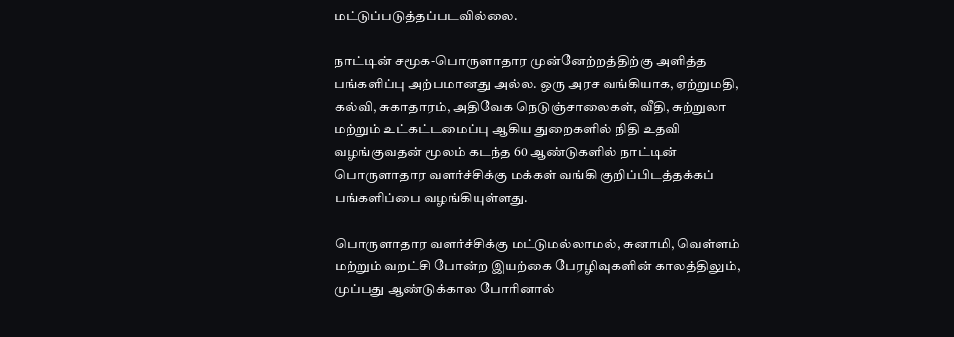மட்டுப்படுத்தப்படவில்லை.

நாட்டின் சமூக-பொருளாதார முன்னேற்றத்திற்கு அளித்த பங்களிப்பு அற்பமானது அல்ல. ஒரு அரச வங்கியாக, ஏற்றுமதி, கல்வி, சுகாதாரம், அதிவேக நெடுஞ்சாலைகள், வீதி, சுற்றுலா மற்றும் உட்கட்டமைப்பு ஆகிய துறைகளில் நிதி உதவி வழங்குவதன் மூலம் கடந்த 60 ஆண்டுகளில் நாட்டின் பொருளாதார வளர்ச்சிக்கு மக்கள் வங்கி குறிப்பிடத்தக்கப் பங்களிப்பை வழங்கியுள்ளது.

பொருளாதார வளர்ச்சிக்கு மட்டுமல்லாமல், சுனாமி, வெள்ளம் மற்றும் வறட்சி போன்ற இயற்கை பேரழிவுகளின் காலத்திலும், முப்பது ஆண்டுக்கால போரினால்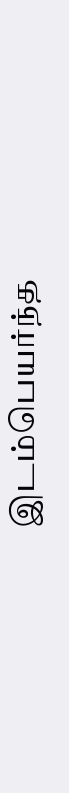இடம்பெயர்ந்த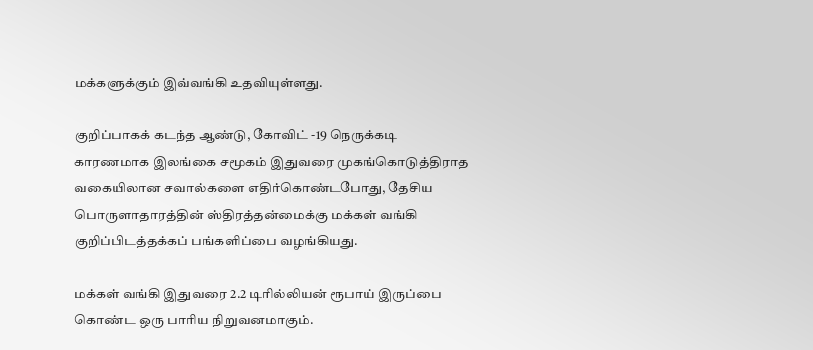மக்களுக்கும் இவ்வங்கி உதவியுள்ளது.

குறிப்பாகக் கடந்த ஆண்டு, கோவிட் -19 நெருக்கடி காரணமாக இலங்கை சமூகம் இதுவரை முகங்கொடுத்திராத வகையிலான சவால்களை எதிர்கொண்டபோது, தேசிய பொருளாதாரத்தின் ஸ்திரத்தன்மைக்கு மக்கள் வங்கி குறிப்பிடத்தக்கப் பங்களிப்பை வழங்கியது.

மக்கள் வங்கி இதுவரை 2.2 டிரில்லியன் ரூபாய் இருப்பை கொண்ட ஒரு பாரிய நிறுவனமாகும்.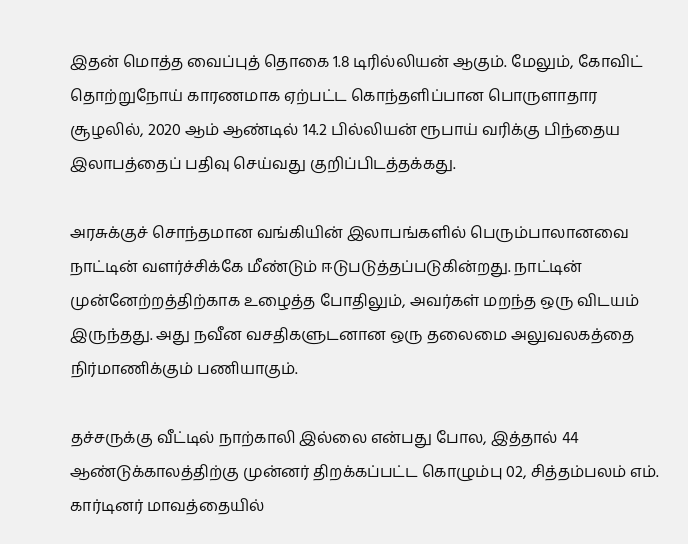இதன் மொத்த வைப்புத் தொகை 1.8 டிரில்லியன் ஆகும். மேலும், கோவிட் தொற்றுநோய் காரணமாக ஏற்பட்ட கொந்தளிப்பான பொருளாதார சூழலில், 2020 ஆம் ஆண்டில் 14.2 பில்லியன் ரூபாய் வரிக்கு பிந்தைய இலாபத்தைப் பதிவு செய்வது குறிப்பிடத்தக்கது.

அரசுக்குச் சொந்தமான வங்கியின் இலாபங்களில் பெரும்பாலானவை நாட்டின் வளர்ச்சிக்கே மீண்டும் ஈடுபடுத்தப்படுகின்றது. நாட்டின் முன்னேற்றத்திற்காக உழைத்த போதிலும், அவர்கள் மறந்த ஒரு விடயம் இருந்தது. அது நவீன வசதிகளுடனான ஒரு தலைமை அலுவலகத்தை நிர்மாணிக்கும் பணியாகும்.

தச்சருக்கு வீட்டில் நாற்காலி இல்லை என்பது போல, இத்தால் 44 ஆண்டுக்காலத்திற்கு முன்னர் திறக்கப்பட்ட கொழும்பு 02, சித்தம்பலம் எம். கார்டினர் மாவத்தையில்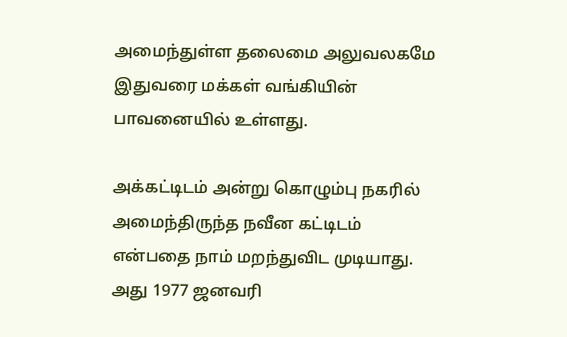அமைந்துள்ள தலைமை அலுவலகமே இதுவரை மக்கள் வங்கியின் பாவனையில் உள்ளது.

அக்கட்டிடம் அன்று கொழும்பு நகரில் அமைந்திருந்த நவீன கட்டிடம் என்பதை நாம் மறந்துவிட முடியாது. அது 1977 ஜனவரி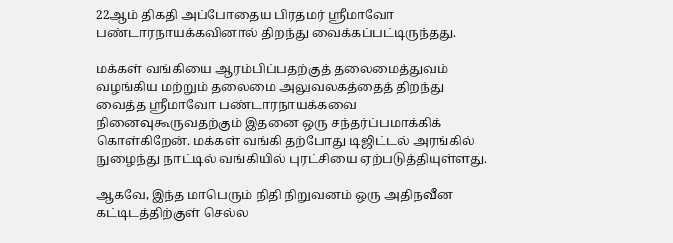22ஆம் திகதி அப்போதைய பிரதமர் ஸ்ரீமாவோ பண்டாரநாயக்கவினால் திறந்து வைக்கப்பட்டிருந்தது.

மக்கள் வங்கியை ஆரம்பிப்பதற்குத் தலைமைத்துவம் வழங்கிய மற்றும் தலைமை அலுவலகத்தைத் திறந்து வைத்த ஸ்ரீமாவோ பண்டாரநாயக்கவை நினைவுகூருவதற்கும் இதனை ஒரு சந்தர்ப்பமாக்கிக் கொள்கிறேன். மக்கள் வங்கி தற்போது டிஜிட்டல் அரங்கில் நுழைந்து நாட்டில் வங்கியில் புரட்சியை ஏற்படுத்தியுள்ளது.

ஆகவே, இந்த மாபெரும் நிதி நிறுவனம் ஒரு அதிநவீன கட்டிடத்திற்குள் செல்ல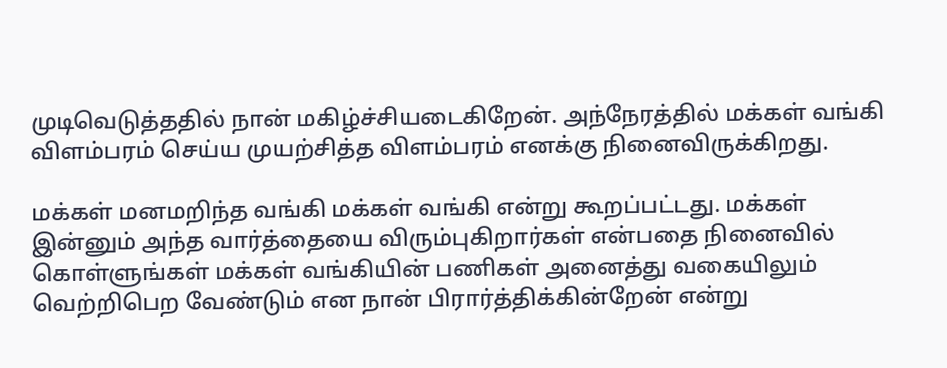முடிவெடுத்ததில் நான் மகிழ்ச்சியடைகிறேன். அந்நேரத்தில் மக்கள் வங்கி விளம்பரம் செய்ய முயற்சித்த விளம்பரம் எனக்கு நினைவிருக்கிறது.

மக்கள் மனமறிந்த வங்கி மக்கள் வங்கி என்று கூறப்பட்டது. மக்கள் இன்னும் அந்த வார்த்தையை விரும்புகிறார்கள் என்பதை நினைவில் கொள்ளுங்கள் மக்கள் வங்கியின் பணிகள் அனைத்து வகையிலும் வெற்றிபெற வேண்டும் என நான் பிரார்த்திக்கின்றேன் என்று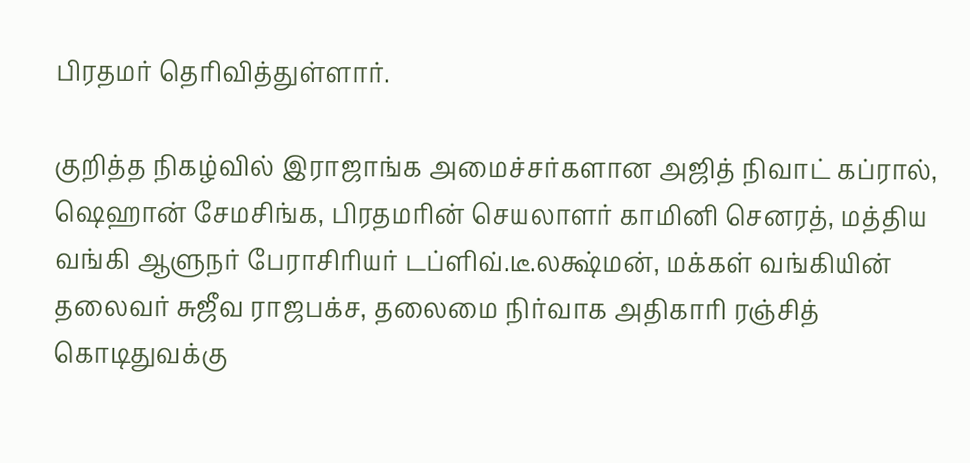பிரதமர் தெரிவித்துள்ளார்.

குறித்த நிகழ்வில் இராஜாங்க அமைச்சர்களான அஜித் நிவாட் கப்ரால், ஷெஹான் சேமசிங்க, பிரதமரின் செயலாளர் காமினி செனரத், மத்திய வங்கி ஆளுநர் பேராசிரியர் டப்ளிவ்.டீ.லக்ஷ்மன், மக்கள் வங்கியின் தலைவர் சுஜீவ ராஜபக்ச, தலைமை நிர்வாக அதிகாரி ரஞ்சித் கொடிதுவக்கு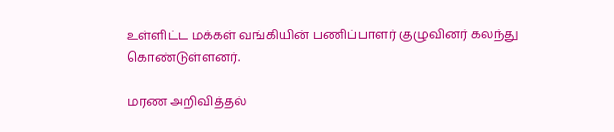உள்ளிட்ட மக்கள் வங்கியின் பணிப்பாளர் குழுவினர் கலந்து கொண்டுள்ளனர்.

மரண அறிவித்தல்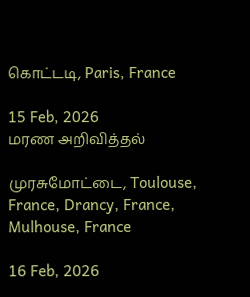கொட்டடி, Paris, France

15 Feb, 2026
மரண அறிவித்தல்

முரசுமோட்டை, Toulouse, France, Drancy, France, Mulhouse, France

16 Feb, 2026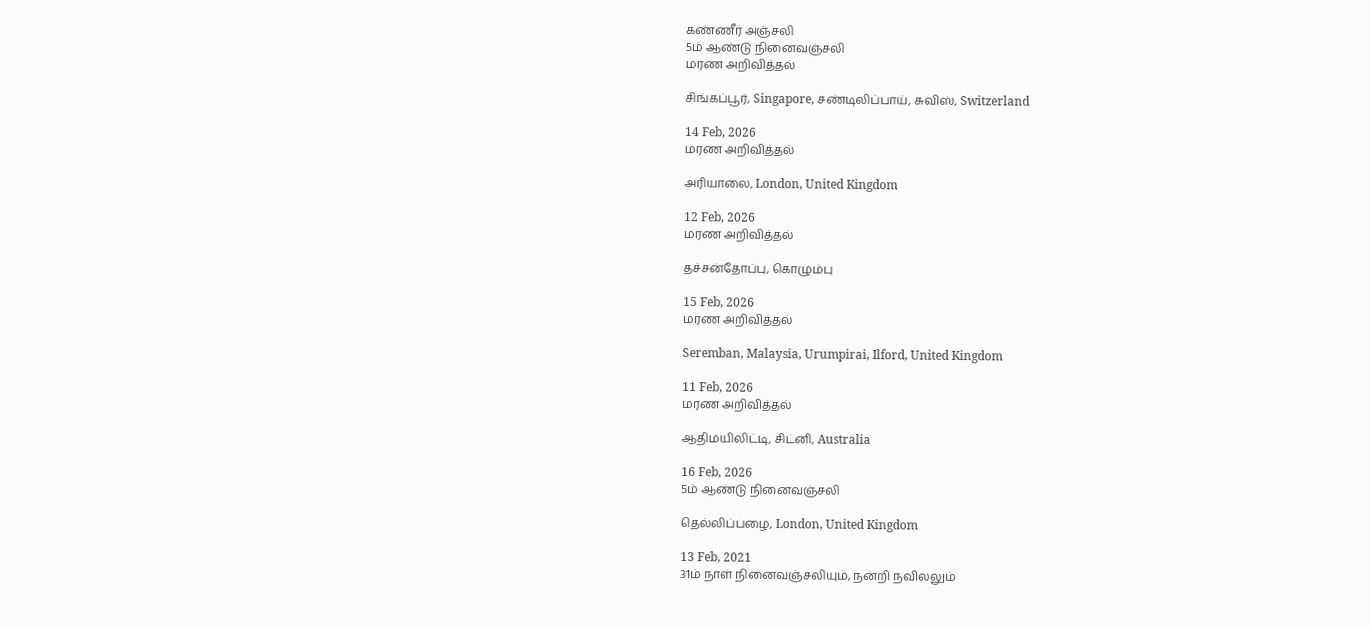கண்ணீர் அஞ்சலி
5ம் ஆண்டு நினைவஞ்சலி
மரண அறிவித்தல்

சிங்கப்பூர், Singapore, சண்டிலிப்பாய், சுவிஸ், Switzerland

14 Feb, 2026
மரண அறிவித்தல்

அரியாலை, London, United Kingdom

12 Feb, 2026
மரண அறிவித்தல்

தச்சன்தோப்பு, கொழும்பு

15 Feb, 2026
மரண அறிவித்தல்

Seremban, Malaysia, Urumpirai, Ilford, United Kingdom

11 Feb, 2026
மரண அறிவித்தல்

ஆதிமயிலிட்டி, சிட்னி, Australia

16 Feb, 2026
5ம் ஆண்டு நினைவஞ்சலி

தெல்லிப்பழை, London, United Kingdom

13 Feb, 2021
31ம் நாள் நினைவஞ்சலியும், நன்றி நவிலலும்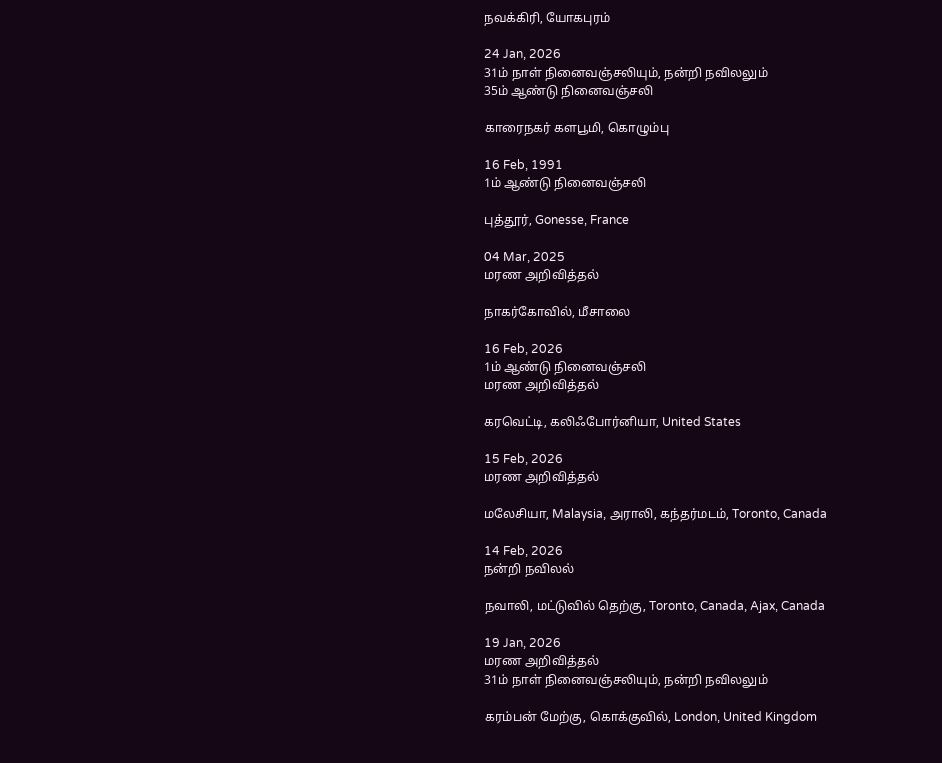நவக்கிரி, யோகபுரம்

24 Jan, 2026
31ம் நாள் நினைவஞ்சலியும், நன்றி நவிலலும்
35ம் ஆண்டு நினைவஞ்சலி

காரைநகர் களபூமி, கொழும்பு

16 Feb, 1991
1ம் ஆண்டு நினைவஞ்சலி

புத்தூர், Gonesse, France

04 Mar, 2025
மரண அறிவித்தல்

நாகர்கோவில், மீசாலை

16 Feb, 2026
1ம் ஆண்டு நினைவஞ்சலி
மரண அறிவித்தல்

கரவெட்டி, கலிஃபோர்னியா, United States

15 Feb, 2026
மரண அறிவித்தல்

மலேசியா, Malaysia, அராலி, கந்தர்மடம், Toronto, Canada

14 Feb, 2026
நன்றி நவிலல்

நவாலி, மட்டுவில் தெற்கு, Toronto, Canada, Ajax, Canada

19 Jan, 2026
மரண அறிவித்தல்
31ம் நாள் நினைவஞ்சலியும், நன்றி நவிலலும்

கரம்பன் மேற்கு, கொக்குவில், London, United Kingdom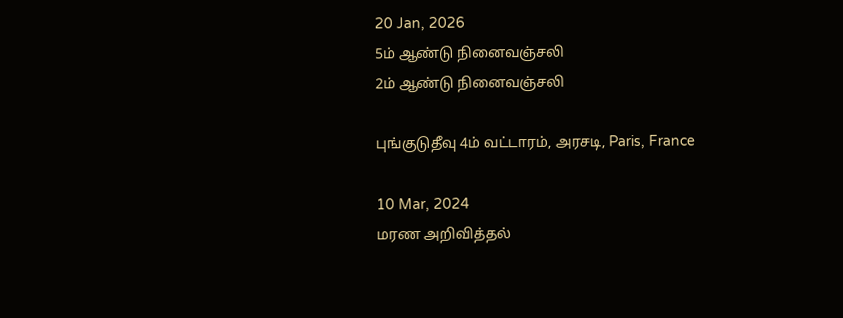20 Jan, 2026
5ம் ஆண்டு நினைவஞ்சலி
2ம் ஆண்டு நினைவஞ்சலி

புங்குடுதீவு 4ம் வட்டாரம், அரசடி, Paris, France

10 Mar, 2024
மரண அறிவித்தல்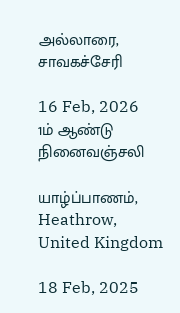அல்லாரை, சாவகச்சேரி

16 Feb, 2026
1ம் ஆண்டு நினைவஞ்சலி

யாழ்ப்பாணம், Heathrow, United Kingdom

18 Feb, 2025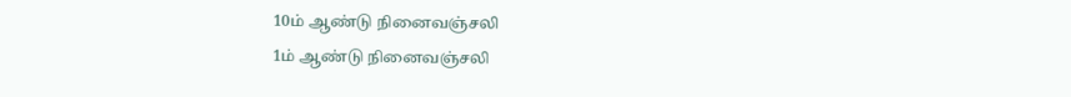10ம் ஆண்டு நினைவஞ்சலி
1ம் ஆண்டு நினைவஞ்சலி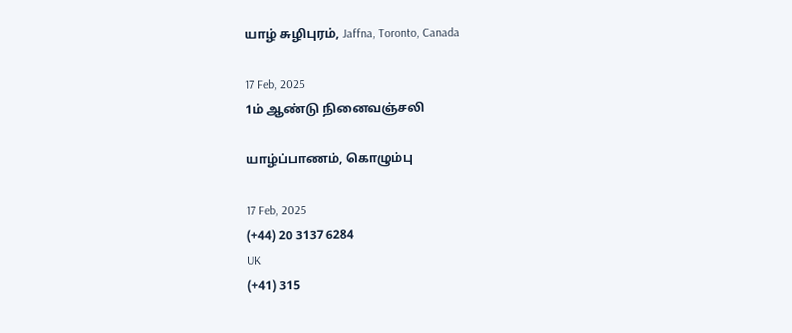யாழ் சுழிபுரம், Jaffna, Toronto, Canada

17 Feb, 2025
1ம் ஆண்டு நினைவஞ்சலி

யாழ்ப்பாணம், கொழும்பு

17 Feb, 2025
(+44) 20 3137 6284
UK
(+41) 315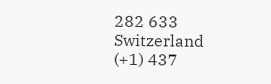282 633
Switzerland
(+1) 437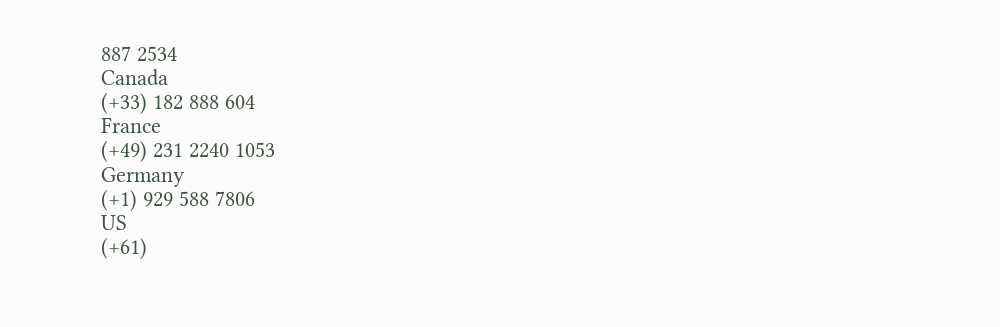887 2534
Canada
(+33) 182 888 604
France
(+49) 231 2240 1053
Germany
(+1) 929 588 7806
US
(+61)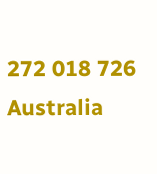272 018 726
Australia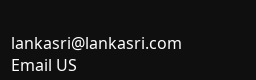lankasri@lankasri.com
Email US